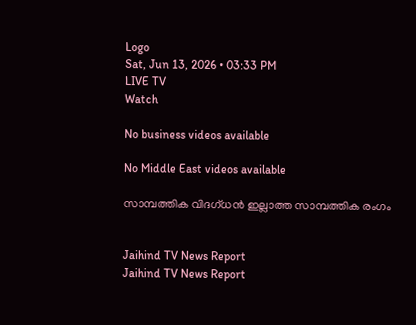Logo
Sat, Jun 13, 2026 • 03:33 PM
LIVE TV
Watch

No business videos available

No Middle East videos available

സാമ്പത്തിക വിദഗ്ധന്‍ ഇല്ലാത്ത സാമ്പത്തിക രംഗം


Jaihind TV News Report
Jaihind TV News Report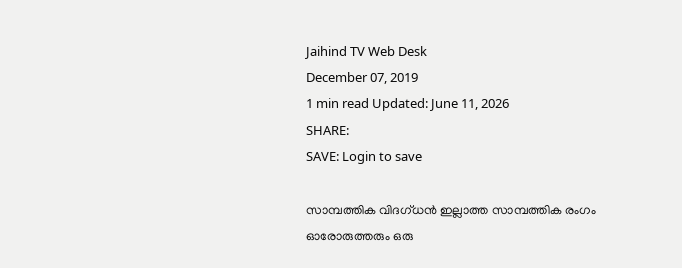Jaihind TV Web Desk
December 07, 2019
1 min read Updated: June 11, 2026
SHARE:
SAVE: Login to save

സാമ്പത്തിക വിദഗ്ധന്‍ ഇല്ലാത്ത സാമ്പത്തിക രംഗം
ഓരോരുത്തരും ഒരു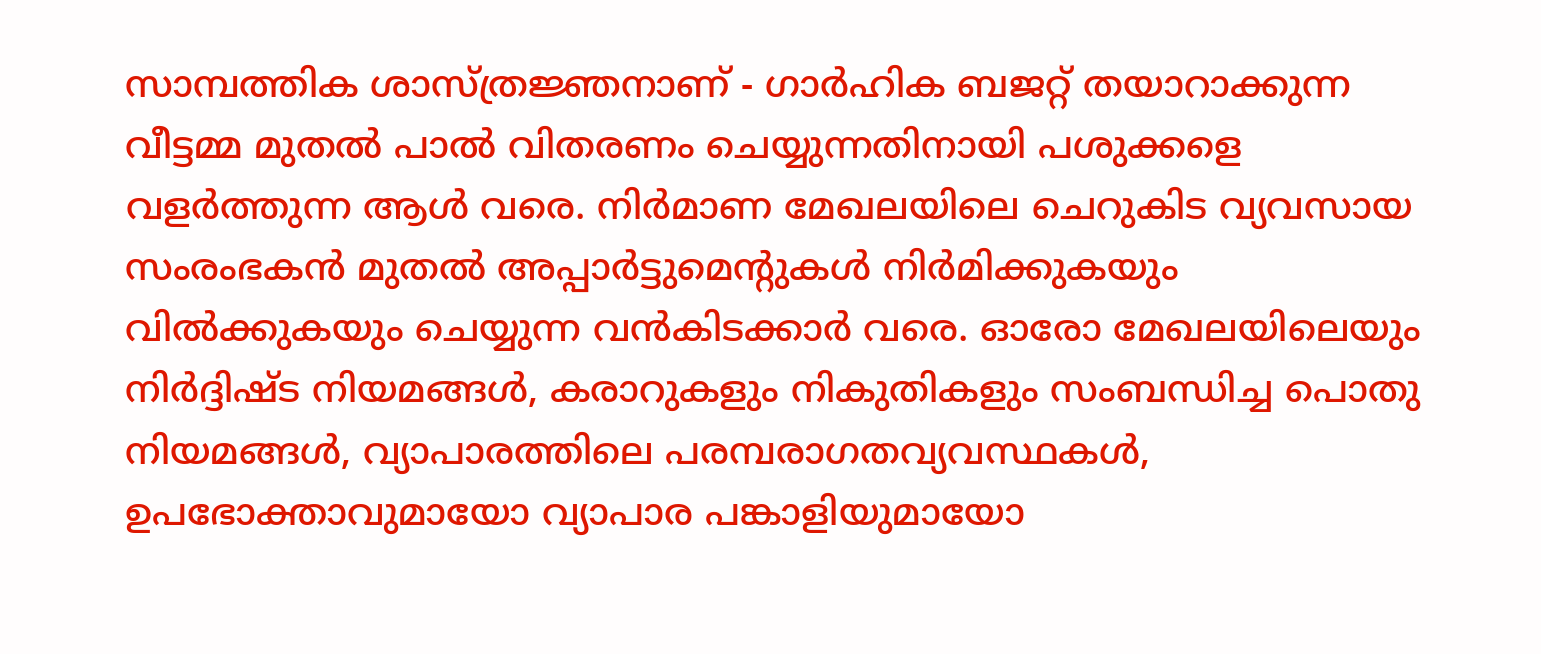സാമ്പത്തിക ശാസ്ത്രജ്ഞനാണ് - ഗാർഹിക ബജറ്റ് തയാറാക്കുന്ന വീട്ടമ്മ മുതൽ പാൽ വിതരണം ചെയ്യുന്നതിനായി പശുക്കളെ വളർത്തുന്ന ആള്‍ വരെ. നിർമാണ മേഖലയിലെ ചെറുകിട വ്യവസായ സംരംഭകൻ മുതൽ അപ്പാർട്ടുമെന്‍റുകൾ നിർമിക്കുകയും വിൽക്കുകയും ചെയ്യുന്ന വന്‍കിടക്കാര്‍ വരെ. ഓരോ മേഖലയിലെയും നിർദ്ദിഷ്ട നിയമങ്ങൾ, കരാറുകളും നികുതികളും സംബന്ധിച്ച പൊതു നിയമങ്ങൾ, വ്യാപാരത്തിലെ പരമ്പരാഗതവ്യവസ്ഥകള്‍, ഉപഭോക്താവുമായോ വ്യാപാര പങ്കാളിയുമായോ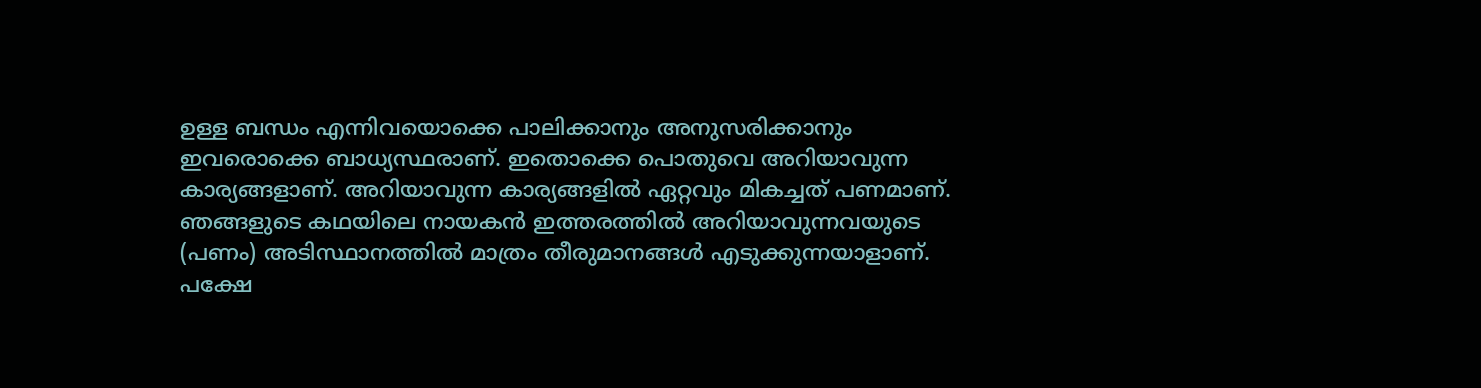ഉള്ള ബന്ധം എന്നിവയൊക്കെ പാലിക്കാനും അനുസരിക്കാനും ഇവരൊക്കെ ബാധ്യസ്ഥരാണ്. ഇതൊക്കെ പൊതുവെ അറിയാവുന്ന കാര്യങ്ങളാണ്. അറിയാവുന്ന കാര്യങ്ങളില്‍ ഏറ്റവും മികച്ചത് പണമാണ്. ഞങ്ങളുടെ കഥയിലെ നായകൻ ഇത്തരത്തില്‍ അറിയാവുന്നവയുടെ (പണം) അടിസ്ഥാനത്തിൽ മാത്രം തീരുമാനങ്ങൾ എടുക്കുന്നയാളാണ്. പക്ഷേ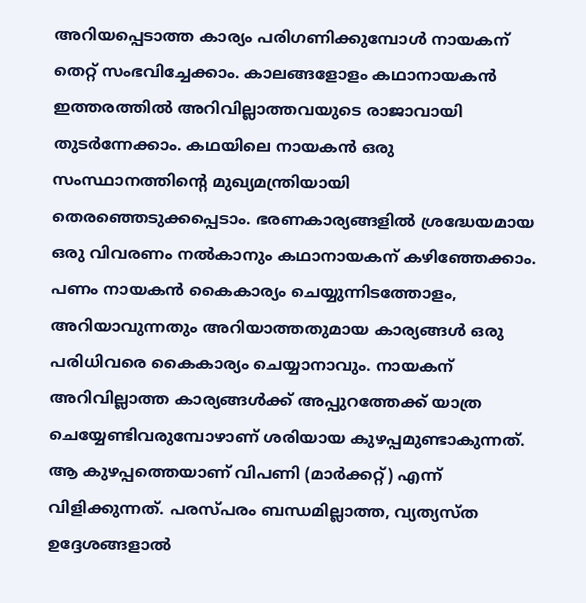അറിയപ്പെടാത്ത കാര്യം പരിഗണിക്കുമ്പോള്‍ നായകന് തെറ്റ് സംഭവിച്ചേക്കാം. കാലങ്ങളോളം കഥാനായകന്‍ ഇത്തരത്തില്‍ അറിവില്ലാത്തവയുടെ രാജാവായി തുടർന്നേക്കാം. കഥയിലെ നായകന്‍ ഒരു സംസ്ഥാനത്തിന്‍റെ മുഖ്യമന്ത്രിയായി തെരഞ്ഞെടുക്കപ്പെടാം. ഭരണകാര്യങ്ങളില്‍ ശ്രദ്ധേയമായ ഒരു വിവരണം നൽകാനും കഥാനായകന് കഴിഞ്ഞേക്കാം. പണം നായകൻ കൈകാര്യം ചെയ്യുന്നിടത്തോളം, അറിയാവുന്നതും അറിയാത്തതുമായ കാര്യങ്ങള്‍ ഒരു പരിധിവരെ കൈകാര്യം ചെയ്യാനാവും. നായകന് അറിവില്ലാത്ത കാര്യങ്ങള്‍ക്ക് അപ്പുറത്തേക്ക് യാത്ര ചെയ്യേണ്ടിവരുമ്പോഴാണ് ശരിയായ കുഴപ്പമുണ്ടാകുന്നത്. ആ കുഴപ്പത്തെയാണ് വിപണി (മാർക്കറ്റ്) എന്ന് വിളിക്കുന്നത്. പരസ്‌പരം ബന്ധമില്ലാത്ത, വ്യത്യസ്ത ഉദ്ദേശങ്ങളാൽ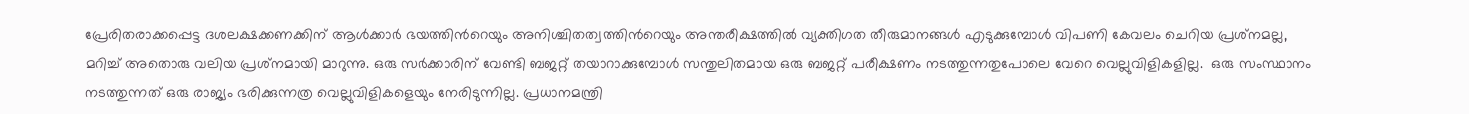പ്രേരിതരാക്കപ്പെട്ട ദശലക്ഷക്കണക്കിന് ആള്‍ക്കാർ ഭയത്തിന്‍റെയും അനിശ്ചിതത്വത്തിന്‍റെയും അന്തരീക്ഷത്തിൽ വ്യക്തിഗത തീരുമാനങ്ങൾ എടുക്കുമ്പോള്‍ വിപണി കേവലം ചെറിയ പ്രശ്‌നമല്ല, മറിച്ച് അതൊരു വലിയ പ്രശ്‌നമായി മാറുന്നു. ഒരു സർക്കാരിന് വേണ്ടി ബജറ്റ് തയാറാക്കുമ്പോള്‍ സന്തുലിതമായ ഒരു ബജറ്റ് പരീക്ഷണം നടത്തുന്നതുപോലെ വേറെ വെല്ലുവിളികളില്ല.  ഒരു സംസ്ഥാനം നടത്തുന്നത് ഒരു രാജ്യം ഭരിക്കുന്നത്ര വെല്ലുവിളികളെയും നേരിടുന്നില്ല. പ്രധാനമന്ത്രി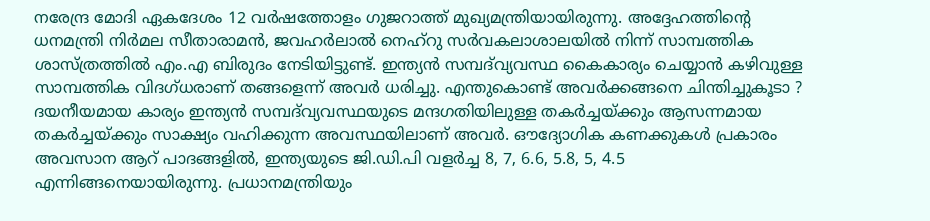നരേന്ദ്ര മോദി ഏകദേശം 12 വർഷത്തോളം ഗുജറാത്ത് മുഖ്യമന്ത്രിയായിരുന്നു. അദ്ദേഹത്തിന്‍റെ ധനമന്ത്രി നിർമല സീതാരാമന്‍, ജവഹർലാൽ നെഹ്‌റു സർവകലാശാലയിൽ നിന്ന് സാമ്പത്തിക ശാസ്ത്രത്തിൽ എം.എ ബിരുദം നേടിയിട്ടുണ്ട്. ഇന്ത്യൻ സമ്പദ്‌വ്യവസ്ഥ കൈകാര്യം ചെയ്യാൻ കഴിവുള്ള സാമ്പത്തിക വിദഗ്ധരാണ് തങ്ങളെന്ന് അവർ ധരിച്ചു. എന്തുകൊണ്ട് അവര്‍ക്കങ്ങനെ ചിന്തിച്ചുകൂടാ ? ദയനീയമായ കാര്യം ഇന്ത്യൻ സമ്പദ്‌വ്യവസ്ഥയുടെ മന്ദഗതിയിലുള്ള തകർച്ചയ്ക്കും ആസന്നമായ തകർച്ചയ്ക്കും സാക്ഷ്യം വഹിക്കുന്ന അവസ്ഥയിലാണ് അവർ. ഔദ്യോഗിക കണക്കുകൾ പ്രകാരം അവസാന ആറ് പാദങ്ങളിൽ, ഇന്ത്യയുടെ ജി.ഡി.പി വളർച്ച 8, 7, 6.6, 5.8, 5, 4.5 എന്നിങ്ങനെയായിരുന്നു. പ്രധാനമന്ത്രിയും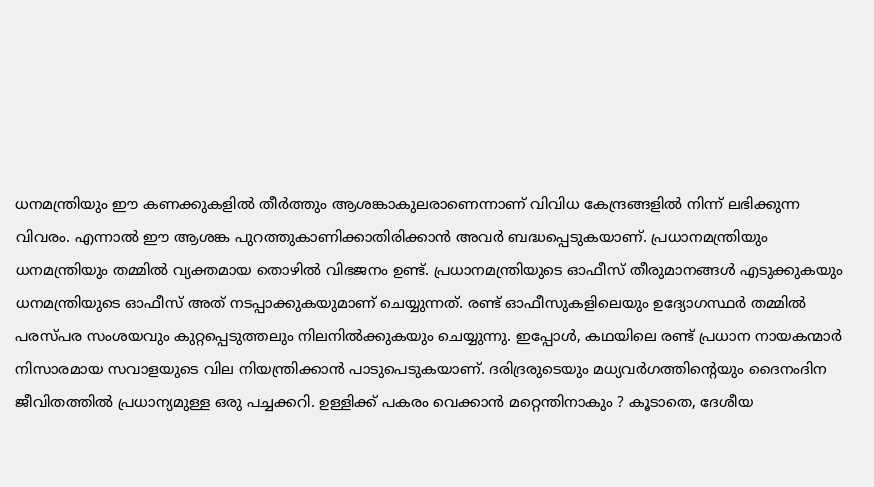ധനമന്ത്രിയും ഈ കണക്കുകളില്‍ തീര്‍ത്തും ആശങ്കാകുലരാണെന്നാണ് വിവിധ കേന്ദ്രങ്ങളില്‍ നിന്ന് ലഭിക്കുന്ന വിവരം. എന്നാല്‍ ഈ ആശങ്ക പുറത്തുകാണിക്കാതിരിക്കാന്‍ അവർ ബദ്ധപ്പെടുകയാണ്. പ്രധാനമന്ത്രിയും ധനമന്ത്രിയും തമ്മില്‍ വ്യക്തമായ തൊഴില്‍ വിഭജനം ഉണ്ട്. പ്രധാനമന്ത്രിയുടെ ഓഫീസ് തീരുമാനങ്ങള്‍ എടുക്കുകയും ധനമന്ത്രിയുടെ ഓഫീസ് അത് നടപ്പാക്കുകയുമാണ് ചെയ്യുന്നത്. രണ്ട് ഓഫീസുകളിലെയും ഉദ്യോഗസ്ഥര്‍ തമ്മിൽ പരസ്പര സംശയവും കുറ്റപ്പെടുത്തലും നിലനില്‍ക്കുകയും ചെയ്യുന്നു. ഇപ്പോൾ, കഥയിലെ രണ്ട് പ്രധാന നായകന്മാർ നിസാരമായ സവാളയുടെ വില നിയന്ത്രിക്കാൻ പാടുപെടുകയാണ്. ദരിദ്രരുടെയും മധ്യവർഗത്തിന്‍റെയും ദൈനംദിന ജീവിതത്തില്‍ പ്രധാന്യമുള്ള ഒരു പച്ചക്കറി. ഉള്ളിക്ക് പകരം വെക്കാന്‍ മറ്റെന്തിനാകും ? കൂടാതെ, ദേശീയ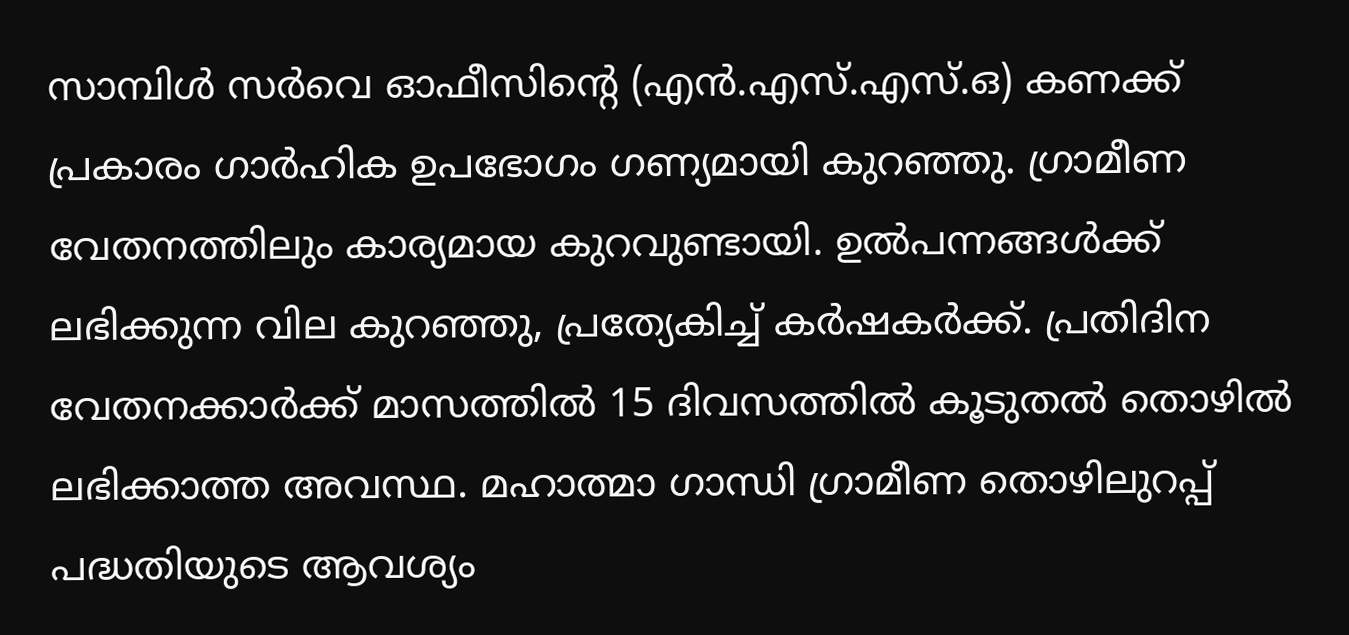സാമ്പിള്‍ സർവെ ഓഫീസിന്‍റെ (എൻ‌.എസ്‌.എസ്.ഒ) കണക്ക് പ്രകാരം ഗാർഹിക ഉപഭോഗം ഗണ്യമായി കുറഞ്ഞു. ഗ്രാമീണ വേതനത്തിലും കാര്യമായ കുറവുണ്ടായി. ഉൽ‌പന്നങ്ങള്‍ക്ക് ലഭിക്കുന്ന വില കുറഞ്ഞു, പ്രത്യേകിച്ച് കർഷകർക്ക്. പ്രതിദിന വേതനക്കാർക്ക് മാസത്തിൽ 15 ദിവസത്തിൽ കൂടുതല്‍ തൊഴില്‍ ലഭിക്കാത്ത അവസ്ഥ. മഹാത്മാ ഗാന്ധി ഗ്രാമീണ തൊഴിലുറപ്പ് പദ്ധതിയുടെ ആവശ്യം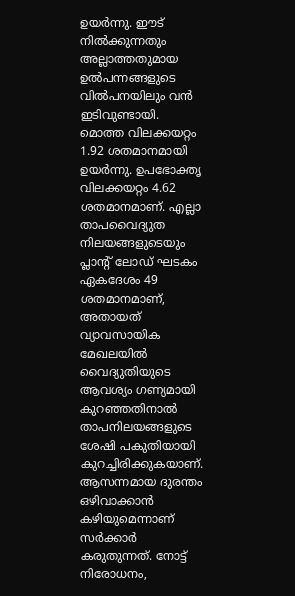ഉയർന്നു. ഈട് നില്‍ക്കുന്നതും അല്ലാത്തതുമായ ഉല്‍പന്നങ്ങളുടെ വില്‍പനയിലും വന്‍ ഇടിവുണ്ടായി. മൊത്ത വിലക്കയറ്റം 1.92 ശതമാനമായി ഉയർന്നു. ഉപഭോക്തൃ വിലക്കയറ്റം 4.62 ശതമാനമാണ്. എല്ലാ താപവൈദ്യുത നിലയങ്ങളുടെയും പ്ലാന്‍റ് ലോഡ് ഘടകം ഏകദേശം 49 ശതമാനമാണ്, അതായത് വ്യാവസായിക മേഖലയില്‍ വൈദ്യുതിയുടെ ആവശ്യം ഗണ്യമായി കുറഞ്ഞതിനാല്‍ താപനിലയങ്ങളുടെ ശേഷി പകുതിയായി കുറച്ചിരിക്കുകയാണ്. ആസന്നമായ ദുരന്തം ഒഴിവാക്കാൻ കഴിയുമെന്നാണ് സർക്കാർ കരുതുന്നത്. നോട്ട് നിരോധനം,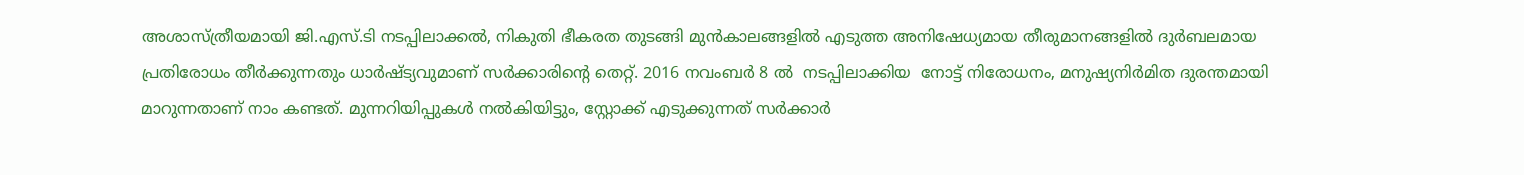അശാസ്ത്രീയമായി ജി.എസ്.ടി നടപ്പിലാക്കല്‍, നികുതി ഭീകരത തുടങ്ങി മുൻ‌കാലങ്ങളിൽ എടുത്ത അനിഷേധ്യമായ തീരുമാനങ്ങളില്‍ ദുർബലമായ പ്രതിരോധം തീർക്കുന്നതും ധാര്‍ഷ്ട്യവുമാണ് സർക്കാരിന്‍റെ തെറ്റ്. 2016 നവംബർ 8 ല്‍  നടപ്പിലാക്കിയ  നോട്ട് നിരോധനം, മനുഷ്യനിർമിത ദുരന്തമായി മാറുന്നതാണ് നാം കണ്ടത്. മുന്നറിയിപ്പുകൾ നൽകിയിട്ടും, സ്റ്റോക്ക് എടുക്കുന്നത് സർക്കാർ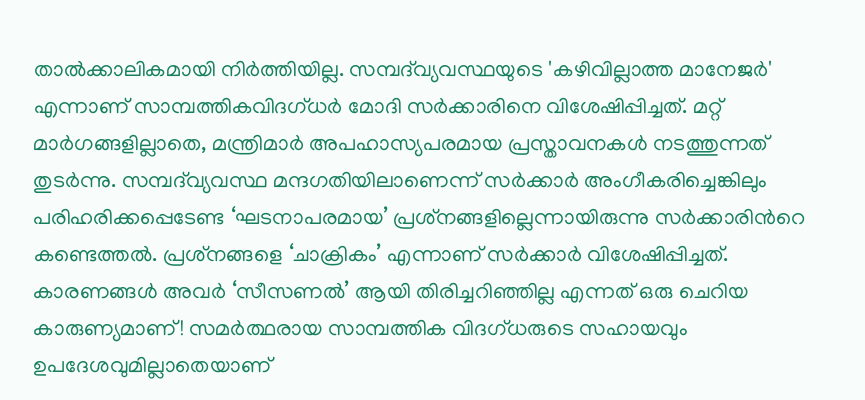താൽക്കാലികമായി നിർത്തിയില്ല. സമ്പദ്‌വ്യവസ്ഥയുടെ 'കഴിവില്ലാത്ത മാനേജർ' എന്നാണ് സാമ്പത്തികവിദഗ്ധര്‍ മോദി സർക്കാരിനെ വിശേഷിപ്പിച്ചത്. മറ്റ് മാർഗങ്ങളില്ലാതെ, മന്ത്രിമാർ അപഹാസ്യപരമായ പ്രസ്താവനകള്‍ നടത്തുന്നത് തുടർന്നു. സമ്പദ്‌വ്യവസ്ഥ മന്ദഗതിയിലാണെന്ന് സർക്കാർ അംഗീകരിച്ചെങ്കിലും പരിഹരിക്കപ്പെടേണ്ട ‘ഘടനാപരമായ’ പ്രശ്‌നങ്ങളില്ലെന്നായിരുന്നു സർക്കാരിന്‍റെ കണ്ടെത്തല്‍. പ്രശ്‌നങ്ങളെ ‘ചാക്രികം’ എന്നാണ് സർക്കാർ വിശേഷിപ്പിച്ചത്. കാരണങ്ങൾ അവർ ‘സീസണൽ’ ആയി തിരിച്ചറിഞ്ഞില്ല എന്നത് ഒരു ചെറിയ കാരുണ്യമാണ്! സമർത്ഥരായ സാമ്പത്തിക വിദഗ്ധരുടെ സഹായവും ഉപദേശവുമില്ലാതെയാണ്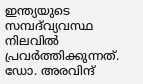ഇന്ത്യയുടെ സമ്പദ്‌വ്യവസ്ഥ നിലവില്‍ പ്രവർത്തിക്കുന്നത്. ഡോ. അരവിന്ദ്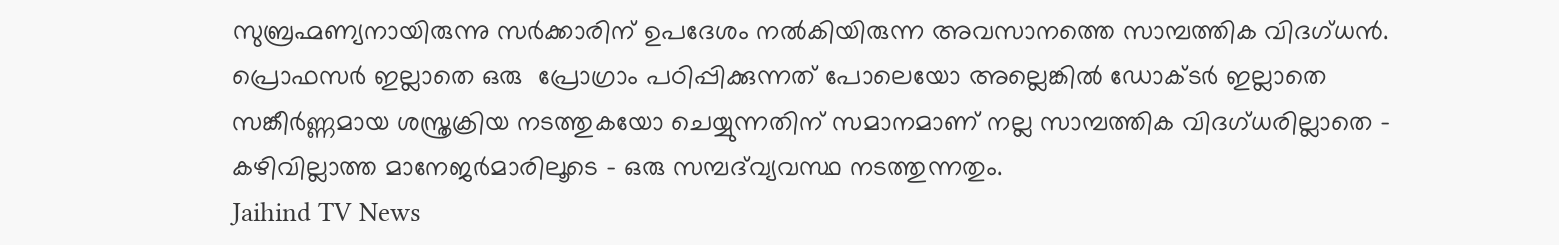സുബ്രഹ്മണ്യനായിരുന്നു സർക്കാരിന് ഉപദേശം നല്‍കിയിരുന്ന അവസാനത്തെ സാമ്പത്തിക വിദഗ്ധന്‍. പ്രൊഫസർ ഇല്ലാതെ ഒരു  പ്രോഗ്രാം പഠിപ്പിക്കുന്നത് പോലെയോ അല്ലെങ്കിൽ ഡോക്ടർ ഇല്ലാതെ സങ്കീർണ്ണമായ ശസ്ത്രക്രിയ നടത്തുകയോ ചെയ്യുന്നതിന് സമാനമാണ് നല്ല സാമ്പത്തിക വിദഗ്ധരില്ലാതെ - കഴിവില്ലാത്ത മാനേജർമാരിലൂടെ - ഒരു സമ്പദ്‌വ്യവസ്ഥ നടത്തുന്നതും.
Jaihind TV News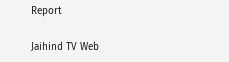Report

Jaihind TV Web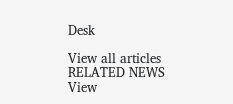Desk

View all articles
RELATED NEWS
View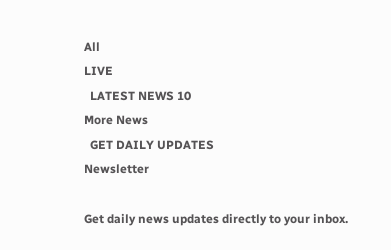All
LIVE
  LATEST NEWS 10
More News
  GET DAILY UPDATES
Newsletter

Get daily news updates directly to your inbox.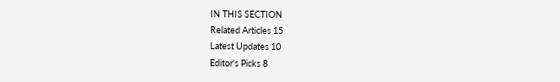IN THIS SECTION
Related Articles 15
Latest Updates 10
Editor's Picks 8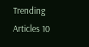Trending Articles 10